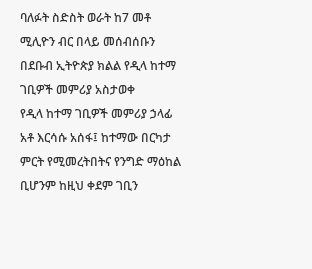ባለፉት ስድስት ወራት ከ7 መቶ ሚሊዮን ብር በላይ መሰብሰቡን በደቡብ ኢትዮጵያ ክልል የዲላ ከተማ ገቢዎች መምሪያ አስታወቀ
የዲላ ከተማ ገቢዎች መምሪያ ኃላፊ አቶ እርሳሱ አሰፋ፤ ከተማው በርካታ ምርት የሚመረትበትና የንግድ ማዕከል ቢሆንም ከዚህ ቀደም ገቢን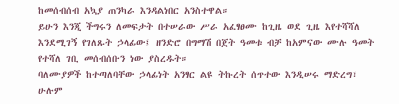ከመሰብሰብ አኳያ ጠንካራ እንዳልነበር አንስተዋል።
ይሁን እንጂ ችግሩን ለመፍታት በተሠራው ሥራ አፈፃፀሙ ከጊዜ ወደ ጊዜ እየተሻሻለ እንደሚገኝ የገለጹት ኃላፊው፤ ዘንድሮ በግማሽ በጀት ዓመቱ ብቻ ከአምናው ሙሉ ዓመት የተሻለ ገቢ መሰብሰቡን ነው ያስረዱት።
ባለሙያዎች ከተጣለባቸው ኃላፊነት አንፃር ልዩ ትኩረት ሰጥተው እንዲሠሩ ማድረግ፣ ሁሉም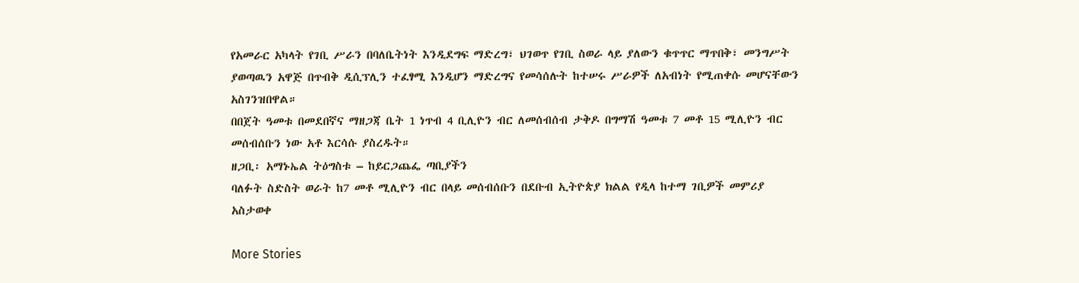የአመራር አካላት የገቢ ሥራን በባለቤትነት እንዲደግፍ ማድረግ፣ ህገወጥ የገቢ ስወራ ላይ ያለውን ቁጥጥር ማጥበቅ፣ መንግሥት ያወጣዉን አዋጅ በጥብቅ ዲሲፕሊን ተፈፃሚ እንዲሆን ማድረግና የመሳሰሉት ከተሠሩ ሥራዎች ለአብነት የሚጠቀሱ መሆናቸውን አስገንዝበዋል።
በበጀት ዓመቱ በመደበኛና ማዘጋጃ ቤት 1 ነጥብ 4 ቢሊዮን ብር ለመሰብሰብ ታቅዶ በግማሽ ዓመቱ 7 መቶ 15 ሚሊዮን ብር መሰብሰቡን ነው አቶ እርሳሱ ያስረዱት።
ዘጋቢ፡ አማኑኤል ትዕግስቱ – ከይርጋጨፌ ጣቢያችን
ባለፉት ስድስት ወራት ከ7 መቶ ሚሊዮን ብር በላይ መሰብሰቡን በደቡብ ኢትዮጵያ ክልል የዲላ ከተማ ገቢዎች መምሪያ አስታወቀ

More Stories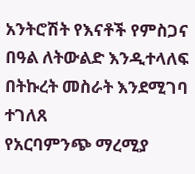አንትሮሽት የእናቶች የምስጋና በዓል ለትውልድ እንዲተላለፍ በትኩረት መስራት እንደሚገባ ተገለጸ
የአርባምንጭ ማረሚያ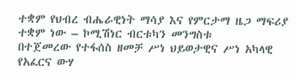ተቋም የህብረ ብሔራዊነት ማሳያ እና የምርታማ ዜጋ ማፍሪያ ተቋም ነው – ኮሚሽነር ብርቱካን መንግስቱ
በተጀመረው የተፋሰስ ዘመቻ ሥነ ህይወታዊና ሥነ አካላዊ የአፈርና ውሃ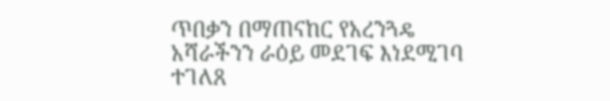ጥበቃን በማጠናከር የአረንጓዴ አሻራችንን ራዕይ መደገፍ እነደሚገባ ተገለጸ